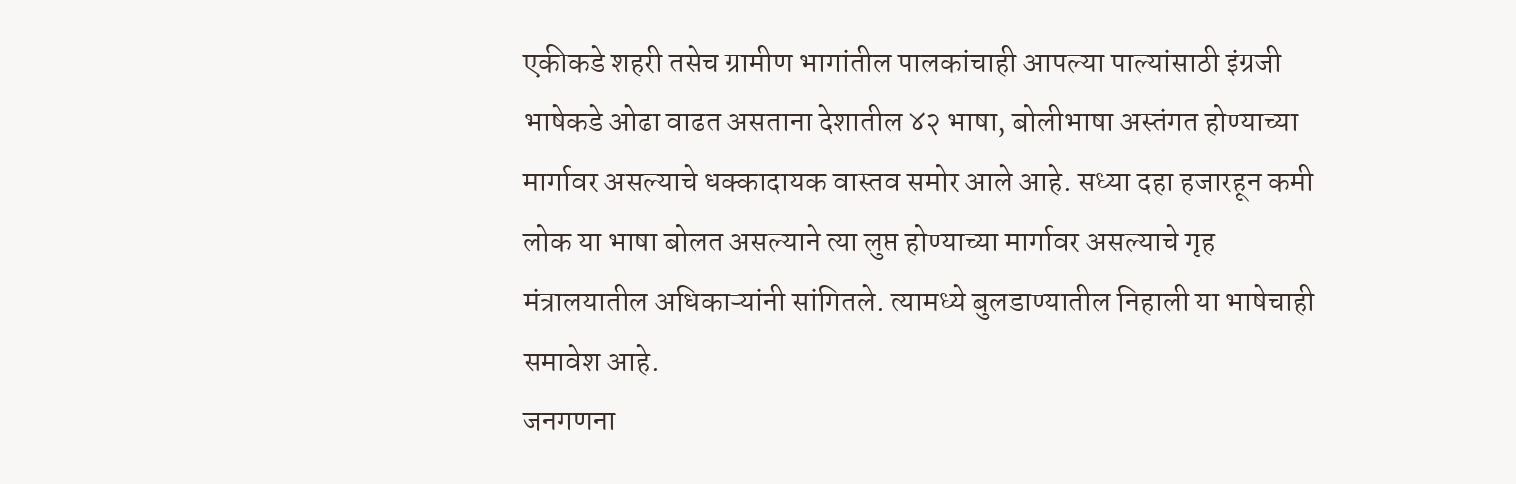एकीकडे शहरी तसेच ग्रामीण भागांतील पालकांचाही आपल्या पाल्यांसाठी इंग्रजी भाषेकडे ओढा वाढत असताना देशातील ४२ भाषा, बोलीभाषा अस्तंगत होण्याच्या मार्गावर असल्याचे धक्कादायक वास्तव समोर आले आहे. सध्या दहा हजारहून कमी लोक या भाषा बोलत असल्याने त्या लुप्त होण्याच्या मार्गावर असल्याचे गृह मंत्रालयातील अधिकाऱ्यांनी सांगितले. त्यामध्ये बुलडाण्यातील निहाली या भाषेचाही समावेश आहे.
जनगणना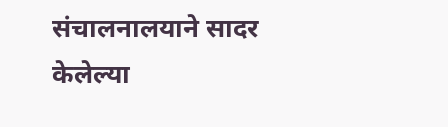संचालनालयाने सादर केलेल्या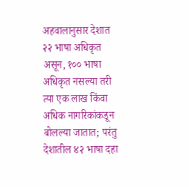अहवालानुसार देशात २२ भाषा अधिकृत असून, १०० भाषा अधिकृत नसल्या तरी त्या एक लाख किंवा अधिक नागरिकांकडून बोलल्या जातात; परंतु देशातील ४२ भाषा दहा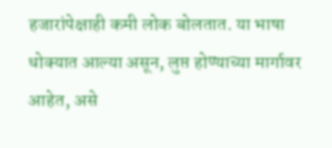हजारांपेक्षाही कमी लोक बोलतात. या भाषा धोक्यात आल्या असून, लुप्त होण्याच्या मार्गावर आहेत, असे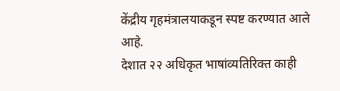केंद्रीय गृहमंत्रालयाकडून स्पष्ट करण्यात आले आहे.
देशात २२ अधिकृत भाषांव्यतिरिक्त काही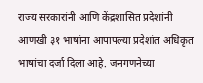राज्य सरकारांनी आणि केंद्रशासित प्रदेशांनी आणखी ३१ भाषांना आपापल्या प्रदेशांत अधिकृत भाषांचा दर्जा दिला आहे. जनगणनेच्या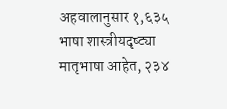अहवालानुसार १,६३५ भाषा शास्त्रीयदृष्ट्या मातृभाषा आहेत, २३४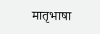मातृभाषा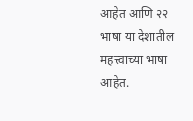आहेत आणि २२ भाषा या देशातील महत्त्वाच्या भाषा आहेत.